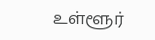உள்ளூர்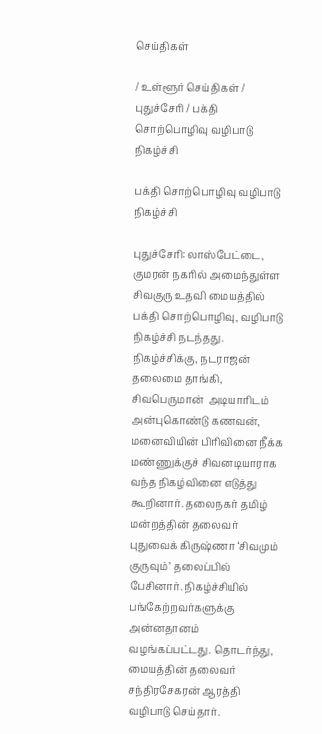செய்திகள்

/ உள்ளூர் செய்திகள் / புதுச்சேரி / பக்தி சொற்பொழிவு வழிபாடு நிகழ்ச்சி

பக்தி சொற்பொழிவு வழிபாடு நிகழ்ச்சி

புதுச்சேரி: லாஸ்பேட்டை, குமரன் நகரில் அமைந்துள்ள சிவகுரு உதவி மையத்தில் பக்தி சொற்பொழிவு, வழிபாடு நிகழ்ச்சி நடந்தது.  நிகழ்ச்சிக்கு, நடராஜன் தலைமை தாங்கி, சிவபெருமான்  அடியாரிடம் அன்புகொண்டு கணவன், மனைவியின் பிரிவினை நீக்க மண்ணுக்குச் சிவனடியாராக வந்த நிகழ்வினை எடுத்து கூறினார். தலைநகர் தமிழ் மன்றத்தின் தலைவர் புதுவைக் கிருஷ்ணா ‘சிவமும் குருவும்’ தலைப்பில் பேசினார். நிகழ்ச்சியில் பங்கேற்றவர்களுக்கு அன்னதானம் வழங்கப்பட்டது. தொடர்ந்து, மையத்தின் தலைவர் சந்திரசேகரன் ஆரத்தி வழிபாடு செய்தார்.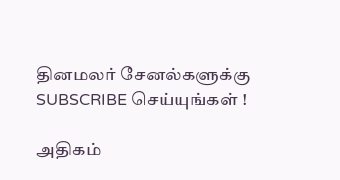தினமலர் சேனல்களுக்கு SUBSCRIBE செய்யுங்கள் !

அதிகம்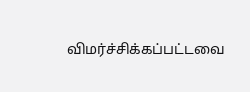விமர்ச்சிக்கப்பட்டவை